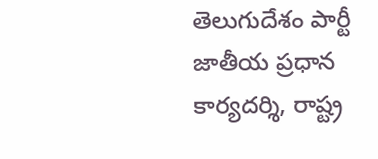తెలుగుదేశం పార్టీ జాతీయ ప్రధాన కార్యదర్శి, రాష్ట్ర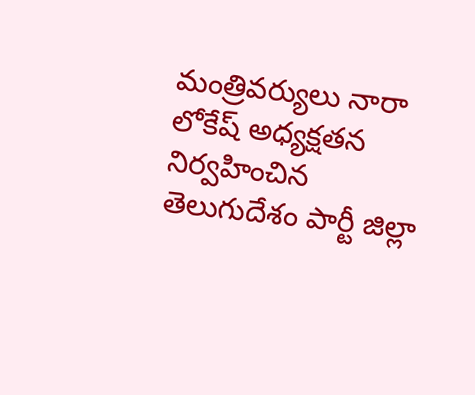మంత్రివర్యులు నారా లోకేష్ అధ్యక్షతన నిర్వహించిన తెలుగుదేశం పార్టీ జిల్లా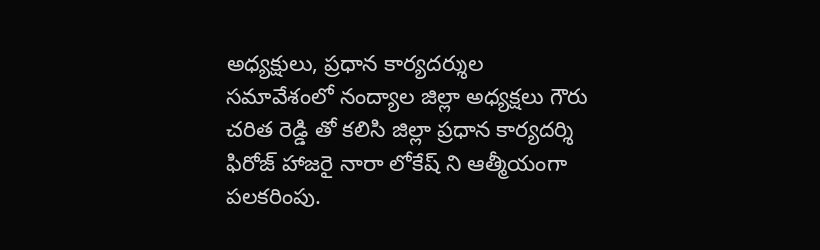అధ్యక్షులు, ప్రధాన కార్యదర్శుల సమావేశంలో నంద్యాల జిల్లా అధ్యక్షలు గౌరు చరిత రెడ్డి తో కలిసి జిల్లా ప్రధాన కార్యదర్శి ఫిరోజ్ హాజరై నారా లోకేష్ ని ఆత్మీయంగా పలకరింపు.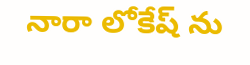నారా లోకేష్ ను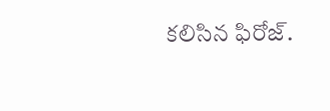కలిసిన ఫిరోజ్.